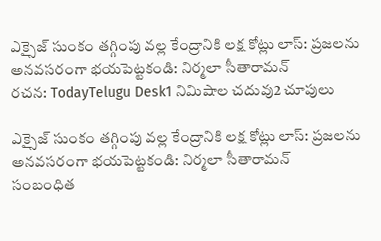ఎక్సైజ్ సుంకం తగ్గింపు వల్ల కేంద్రానికి లక్ష కోట్లు లాస్: ప్రజలను అనవసరంగా భయపెట్టకండి: నిర్మలా సీతారామన్
రచన: TodayTelugu Desk1 నిమిషాల చదువు2 చూపులు

ఎక్సైజ్ సుంకం తగ్గింపు వల్ల కేంద్రానికి లక్ష కోట్లు లాస్: ప్రజలను అనవసరంగా భయపెట్టకండి: నిర్మలా సీతారామన్
సంబంధిత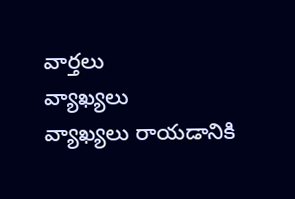వార్తలు
వ్యాఖ్యలు
వ్యాఖ్యలు రాయడానికి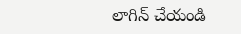లాగిన్ చేయండి